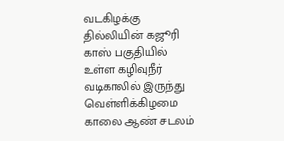வடகிழக்கு தில்லியின் கஜூரி காஸ் பகுதியில் உள்ள கழிவுநீர் வடிகாலில் இருந்து வெள்ளிக்கிழமை காலை ஆண் சடலம்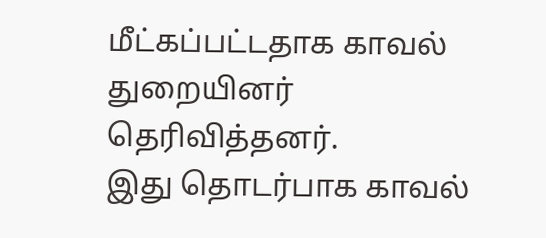மீட்கப்பட்டதாக காவல் துறையினர் தெரிவித்தனர்.
இது தொடர்பாக காவல்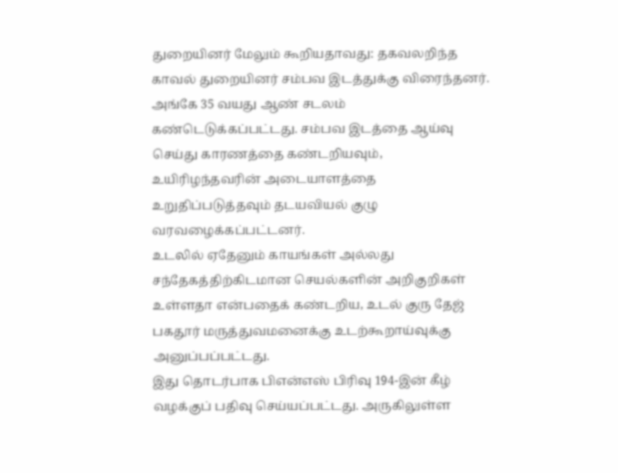துறையினர் மேலும் கூறியதாவது: தகவலறிந்த காவல் துறையினர் சம்பவ இடத்துக்கு விரைந்தனர். அங்கே 35 வயது ஆண் சடலம் கண்டெடுக்கப்பட்டது. சம்பவ இடத்தை ஆய்வு செய்து காரணத்தை கண்டறியவும், உயிரிழந்தவரின் அடையாளத்தை உறுதிப்படுத்தவும் தடயவியல் குழு வரவழைக்கப்பட்டனர்.
உடலில் ஏதேனும் காயங்கள் அல்லது சந்தேகத்திற்கிடமான செயல்களின் அறிகுறிகள் உள்ளதா என்பதைக் கண்டறிய, உடல் குரு தேஜ் பகதூர் மருத்துவமனைக்கு உடற்கூறாய்வுக்கு அனுப்பப்பட்டது.
இது தொடர்பாக பிஎன்எஸ் பிரிவு 194-இன் கீழ் வழக்குப் பதிவு செய்யப்பட்டது. அருகிலுள்ள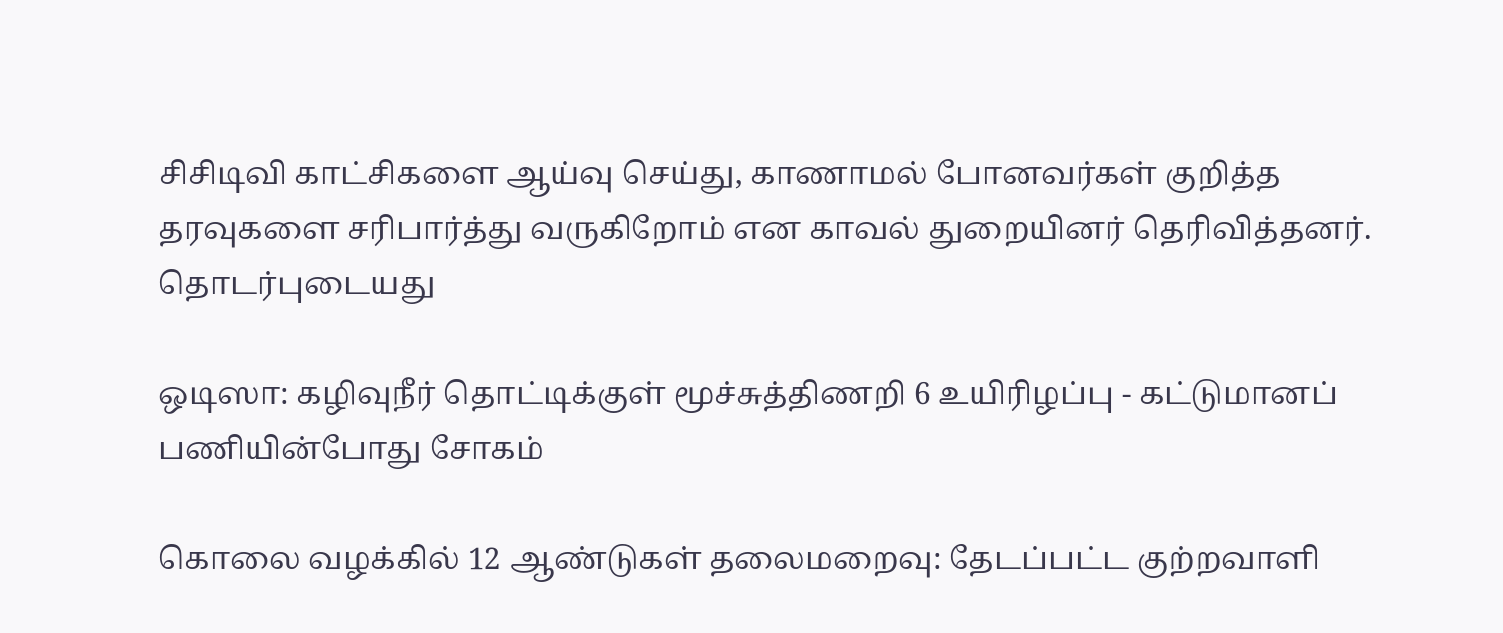சிசிடிவி காட்சிகளை ஆய்வு செய்து, காணாமல் போனவர்கள் குறித்த தரவுகளை சரிபார்த்து வருகிறோம் என காவல் துறையினர் தெரிவித்தனர்.
தொடர்புடையது

ஒடிஸா: கழிவுநீர் தொட்டிக்குள் மூச்சுத்திணறி 6 உயிரிழப்பு - கட்டுமானப் பணியின்போது சோகம்

கொலை வழக்கில் 12 ஆண்டுகள் தலைமறைவு: தேடப்பட்ட குற்றவாளி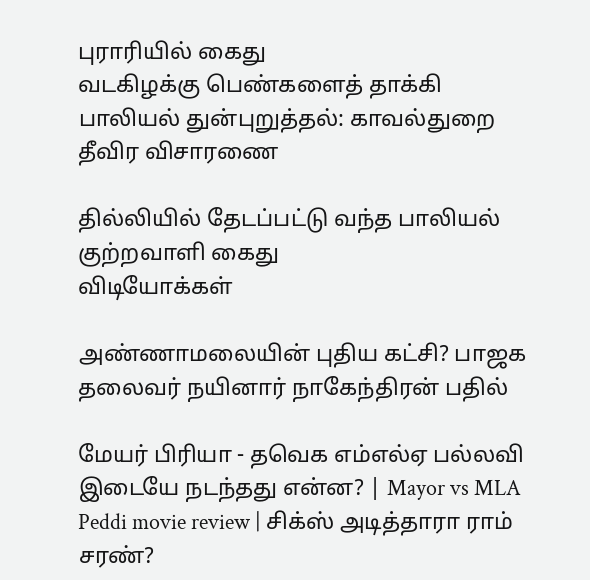புராரியில் கைது
வடகிழக்கு பெண்களைத் தாக்கி பாலியல் துன்புறுத்தல்: காவல்துறை தீவிர விசாரணை

தில்லியில் தேடப்பட்டு வந்த பாலியல் குற்றவாளி கைது
விடியோக்கள்

அண்ணாமலையின் புதிய கட்சி? பாஜக தலைவர் நயினார் நாகேந்திரன் பதில்

மேயர் பிரியா - தவெக எம்எல்ஏ பல்லவி இடையே நடந்தது என்ன? | Mayor vs MLA
Peddi movie review | சிக்ஸ் அடித்தாரா ராம் சரண்?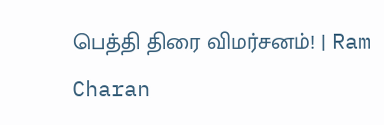பெத்தி திரை விமர்சனம்! | Ram Charan